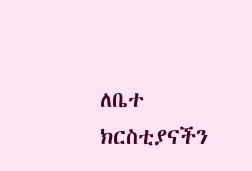ለቤተ ክርስቲያናችን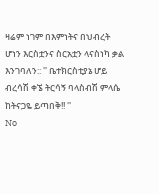ዛሬም ነገም በእምነትና በህብረት ሆነን እርስቷንና ስርአቷን ላናስነካ ቃል እንገባለን:: '' ቤተክርስቲያኔ ሆይ ብረሳሽ ቀኜ ትርሳኝ ባላስብሽ ምላሴ ከትናጋዬ ይጣበቅ!! ''
No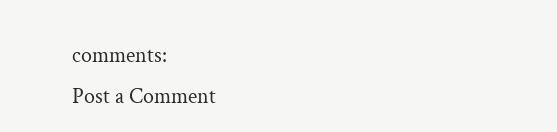comments:
Post a Comment